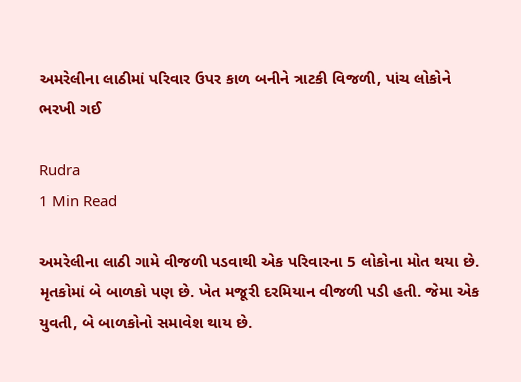અમરેલીના લાઠીમાં પરિવાર ઉપર કાળ બનીને ત્રાટકી વિજળી, પાંચ લોકોને ભરખી ગઈ

Rudra
1 Min Read

અમરેલીના લાઠી ગામે વીજળી પડવાથી એક પરિવારના 5 લોકોના મોત થયા છે. મૃતકોમાં બે બાળકો પણ છે. ખેત મજૂરી દરમિયાન વીજળી પડી હતી. જેમા એક યુવતી, બે બાળકોનો સમાવેશ થાય છે.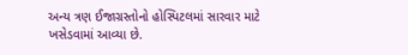અન્ય ત્રણ ઈજાગ્રસ્તોનો હોસ્પિટલમાં સારવાર માટે ખસેડવામાં આવ્યા છે.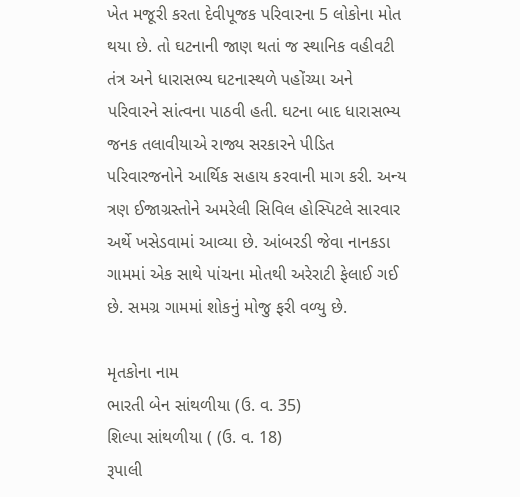ખેત મજૂરી કરતા દેવીપૂજક પરિવારના 5 લોકોના મોત થયા છે. તો ઘટનાની જાણ થતાં જ સ્થાનિક વહીવટી તંત્ર અને ધારાસભ્ય ઘટનાસ્થળે પહોંચ્યા અને પરિવારને સાંત્વના પાઠવી હતી. ઘટના બાદ ધારાસભ્ય જનક તલાવીયાએ રાજ્ય સરકારને પીડિત પરિવારજનોને આર્થિક સહાય કરવાની માગ કરી. અન્ય ત્રણ ઈજાગ્રસ્તોને અમરેલી સિવિલ હોસ્પિટલે સારવાર અર્થે ખસેડવામાં આવ્યા છે. આંબરડી જેવા નાનકડા ગામમાં એક સાથે પાંચના મોતથી અરેરાટી ફેલાઈ ગઈ છે. સમગ્ર ગામમાં શોકનું મોજુ ફરી વળ્યુ છે.

મૃતકોના નામ
ભારતી બેન સાંથળીયા (ઉ. વ. 35)
શિલ્પા સાંથળીયા ( (ઉ. વ. 18)
રૂપાલી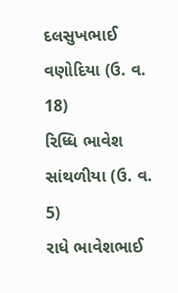દલસુખભાઈ વણોદિયા (ઉ. વ. 18)
રિધ્ધિ ભાવેશ સાંથળીયા (ઉ. વ. 5)
રાધે ભાવેશભાઈ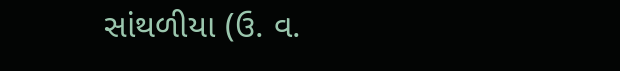સાંથળીયા (ઉ. વ.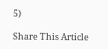5)

Share This Article